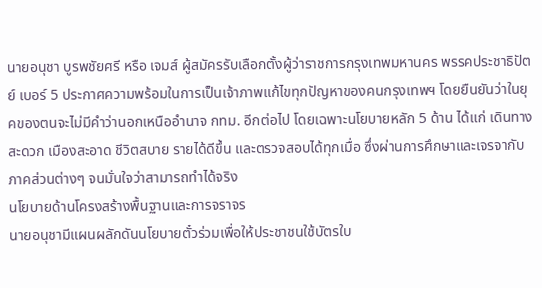นายอนุชา บูรพชัยศรี หรือ เจมส์ ผู้สมัครรับเลือกตั้งผู้ว่าราชการกรุงเทพมหานคร พรรคประชาธิปัตย์ เบอร์ 5 ประกาศความพร้อมในการเป็นเจ้าภาพแก้ไขทุกปัญหาของคนกรุงเทพฯ โดยยืนยันว่าในยุคของตนจะไม่มีคำว่านอกเหนืออำนาจ กทม. อีกต่อไป โดยเฉพาะนโยบายหลัก 5 ด้าน ได้แก่ เดินทางสะดวก เมืองสะอาด ชีวิตสบาย รายได้ดีขึ้น และตรวจสอบได้ทุกเมื่อ ซึ่งผ่านการศึกษาและเจรจากับภาคส่วนต่างๆ จนมั่นใจว่าสามารถทำได้จริง
นโยบายด้านโครงสร้างพื้นฐานและการจราจร
นายอนุชามีแผนผลักดันนโยบายตั๋วร่วมเพื่อให้ประชาชนใช้บัตรใบ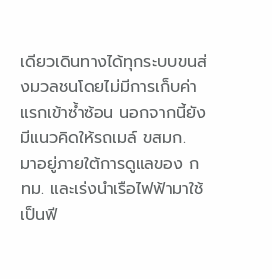เดียวเดินทางได้ทุกระบบขนส่งมวลชนโดยไม่มีการเก็บค่าแรกเข้าซ้ำซ้อน นอกจากนี้ยังมีแนวคิดให้รถเมล์ ขสมก. มาอยู่ภายใต้การดูแลของ กทม. และเร่งนำเรือไฟฟ้ามาใช้เป็นฟี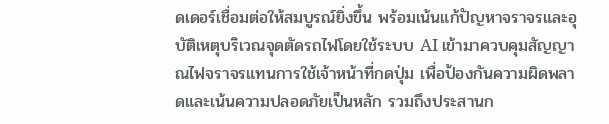ดเดอร์เชื่อมต่อให้สมบูรณ์ยิ่งขึ้น พร้อมเน้นแก้ปัญหาจราจรและอุบัติเหตุบริเวณจุดตัดรถไฟโดยใช้ระบบ AI เข้ามาควบคุมสัญญาณไฟจราจรแทนการใช้เจ้าหน้าที่กดปุ่ม เพื่อป้องกันความผิดพลาดและเน้นความปลอดภัยเป็นหลัก รวมถึงประสานก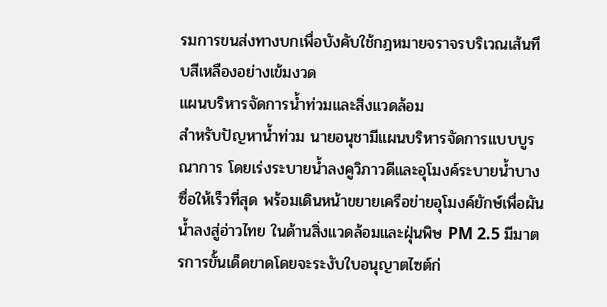รมการขนส่งทางบกเพื่อบังคับใช้กฎหมายจราจรบริเวณเส้นทึบสีเหลืองอย่างเข้มงวด
แผนบริหารจัดการน้ำท่วมและสิ่งแวดล้อม
สำหรับปัญหาน้ำท่วม นายอนุชามีแผนบริหารจัดการแบบบูรณาการ โดยเร่งระบายน้ำลงคูวิภาวดีและอุโมงค์ระบายน้ำบางซื่อให้เร็วที่สุด พร้อมเดินหน้าขยายเครือข่ายอุโมงค์ยักษ์เพื่อผันน้ำลงสู่อ่าวไทย ในด้านสิ่งแวดล้อมและฝุ่นพิษ PM 2.5 มีมาตรการขั้นเด็ดขาดโดยจะระงับใบอนุญาตไซต์ก่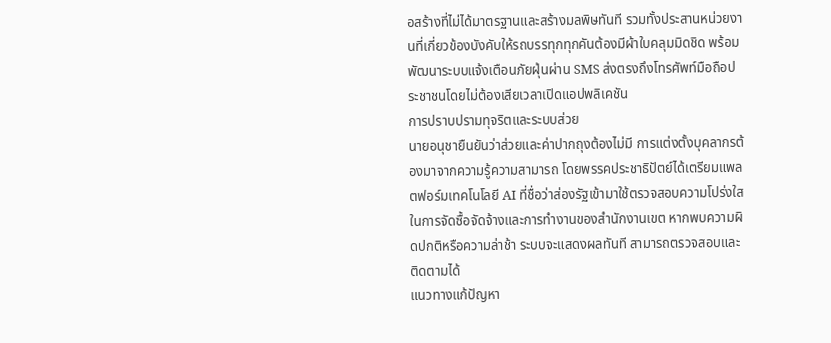อสร้างที่ไม่ได้มาตรฐานและสร้างมลพิษทันที รวมทั้งประสานหน่วยงานที่เกี่ยวข้องบังคับให้รถบรรทุกทุกคันต้องมีผ้าใบคลุมมิดชิด พร้อมพัฒนาระบบแจ้งเตือนภัยฝุ่นผ่าน SMS ส่งตรงถึงโทรศัพท์มือถือประชาชนโดยไม่ต้องเสียเวลาเปิดแอปพลิเคชัน
การปราบปรามทุจริตและระบบส่วย
นายอนุชายืนยันว่าส่วยและค่าปากถุงต้องไม่มี การแต่งตั้งบุคลากรต้องมาจากความรู้ความสามารถ โดยพรรคประชาธิปัตย์ได้เตรียมแพลตฟอร์มเทคโนโลยี AI ที่ชื่อว่าส่องรัฐเข้ามาใช้ตรวจสอบความโปร่งใสในการจัดซื้อจัดจ้างและการทำงานของสำนักงานเขต หากพบความผิดปกติหรือความล่าช้า ระบบจะแสดงผลทันที สามารถตรวจสอบและติดตามได้
แนวทางแก้ปัญหา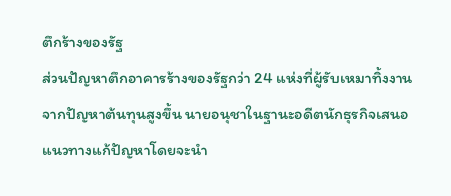ตึกร้างของรัฐ
ส่วนปัญหาตึกอาคารร้างของรัฐกว่า 24 แห่งที่ผู้รับเหมาทิ้งงานจากปัญหาต้นทุนสูงขึ้น นายอนุชาในฐานะอดีตนักธุรกิจเสนอแนวทางแก้ปัญหาโดยจะนำ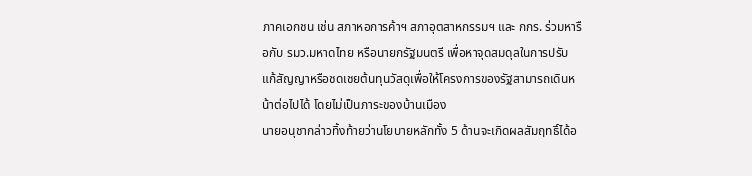ภาคเอกชน เช่น สภาหอการค้าฯ สภาอุตสาหกรรมฯ และ กกร. ร่วมหารือกับ รมว.มหาดไทย หรือนายกรัฐมนตรี เพื่อหาจุดสมดุลในการปรับแก้สัญญาหรือชดเชยต้นทุนวัสดุเพื่อให้โครงการของรัฐสามารถเดินหน้าต่อไปได้ โดยไม่เป็นภาระของบ้านเมือง
นายอนุชากล่าวทิ้งท้ายว่านโยบายหลักทั้ง 5 ด้านจะเกิดผลสัมฤทธิ์ได้อ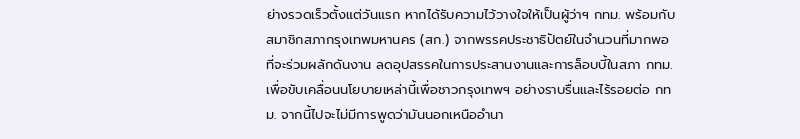ย่างรวดเร็วตั้งแต่วันแรก หากได้รับความไว้วางใจให้เป็นผู้ว่าฯ กทม. พร้อมกับสมาชิกสภากรุงเทพมหานคร (สก.) จากพรรคประชาธิปัตย์ในจำนวนที่มากพอที่จะร่วมผลักดันงาน ลดอุปสรรคในการประสานงานและการล็อบบี้ในสภา กทม. เพื่อขับเคลื่อนนโยบายเหล่านี้เพื่อชาวกรุงเทพฯ อย่างราบรื่นและไร้รอยต่อ กทม. จากนี้ไปจะไม่มีการพูดว่ามันนอกเหนืออำนา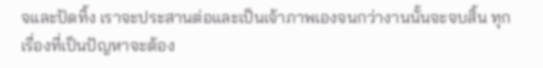จและปัดทิ้ง เราจะประสานต่อและเป็นเจ้าภาพเองจนกว่างานนั้นจะจบสิ้น ทุกเรื่องที่เป็นปัญหาจะต้อง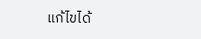แก้ไขได้